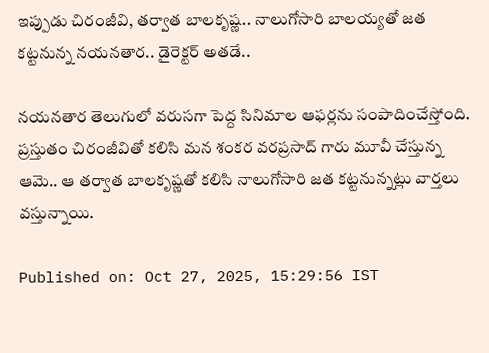ఇప్పుడు చిరంజీవి, తర్వాత బాలకృష్ణ.. నాలుగోసారి బాలయ్యతో జత కట్టనున్న నయనతార.. డైరెక్టర్ అతడే..

నయనతార తెలుగులో వరుసగా పెద్ద సినిమాల ఆఫర్లను సంపాదించేస్తోంది. ప్రస్తుతం చిరంజీవితో కలిసి మన శంకర వరప్రసాద్ గారు మూవీ చేస్తున్న ఆమె.. ఆ తర్వాత బాలకృష్ణతో కలిసి నాలుగోసారి జత కట్టనున్నట్లు వార్తలు వస్తున్నాయి.

Published on: Oct 27, 2025, 15:29:56 IST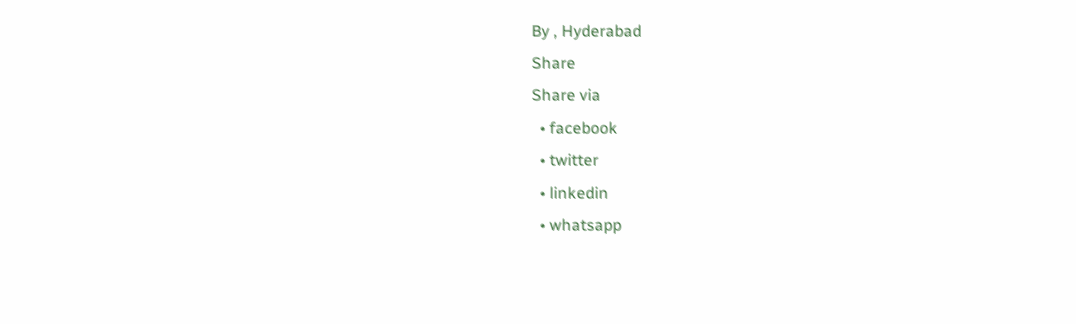By , Hyderabad
Share
Share via
  • facebook
  • twitter
  • linkedin
  • whatsapp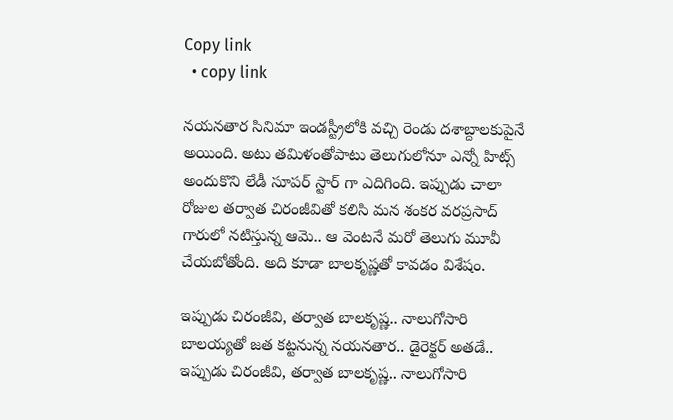Copy link
  • copy link

నయనతార సినిమా ఇండస్ట్రీలోకి వచ్చి రెండు దశాబ్దాలకుపైనే అయింది. అటు తమిళంతోపాటు తెలుగులోనూ ఎన్నో హిట్స్ అందుకొని లేడీ సూపర్ స్టార్ గా ఎదిగింది. ఇప్పుడు చాలా రోజుల తర్వాత చిరంజీవితో కలిసి మన శంకర వరప్రసాద్ గారులో నటిస్తున్న ఆమె.. ఆ వెంటనే మరో తెలుగు మూవీ చేయబోతోంది. అది కూడా బాలకృష్ణతో కావడం విశేషం.

ఇప్పుడు చిరంజీవి, తర్వాత బాలకృష్ణ.. నాలుగోసారి బాలయ్యతో జత కట్టనున్న నయనతార.. డైరెక్టర్ అతడే..
ఇప్పుడు చిరంజీవి, తర్వాత బాలకృష్ణ.. నాలుగోసారి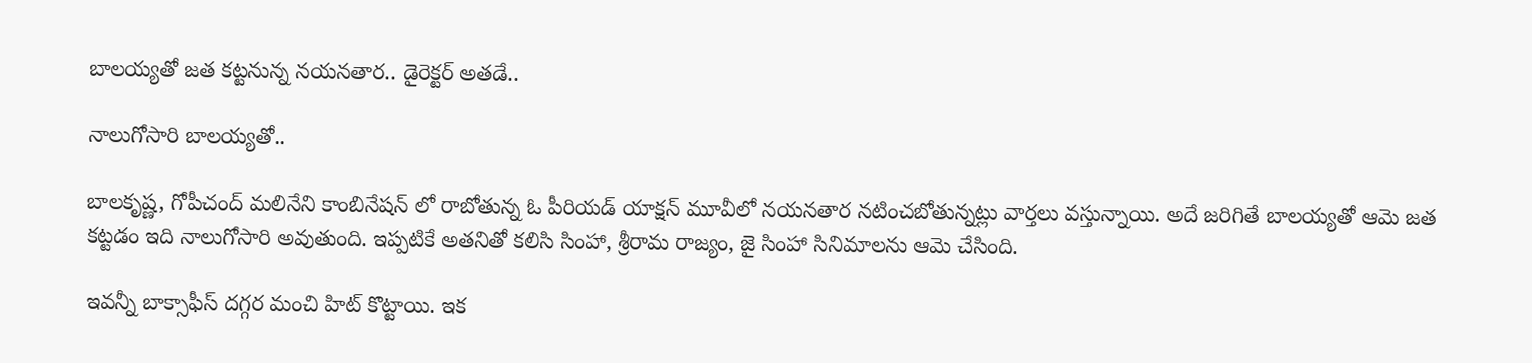బాలయ్యతో జత కట్టనున్న నయనతార.. డైరెక్టర్ అతడే..

నాలుగోసారి బాలయ్యతో..

బాలకృష్ణ, గోపీచంద్ మలినేని కాంబినేషన్ లో రాబోతున్న ఓ పీరియడ్ యాక్షన్ మూవీలో నయనతార నటించబోతున్నట్లు వార్తలు వస్తున్నాయి. అదే జరిగితే బాలయ్యతో ఆమె జత కట్టడం ఇది నాలుగోసారి అవుతుంది. ఇప్పటికే అతనితో కలిసి సింహా, శ్రీరామ రాజ్యం, జై సింహా సినిమాలను ఆమె చేసింది.

ఇవన్నీ బాక్సాఫీస్ దగ్గర మంచి హిట్ కొట్టాయి. ఇక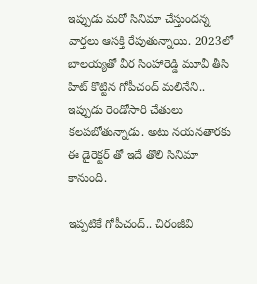ఇప్పుడు మరో సినిమా చేస్తుందన్న వార్తలు ఆసక్తి రేపుతున్నాయి. 2023లో బాలయ్యతో వీర సింహారెడ్డి మూవీ తీసి హిట్ కొట్టిన గోపీచంద్ మలినేని.. ఇప్పుడు రెండోసారి చేతులు కలపబోతున్నాడు. అటు నయనతారకు ఈ డైరెక్టర్ తో ఇదే తొలి సినిమా కానుంది.

ఇప్పటికే గోపీచంద్.. చిరంజీవి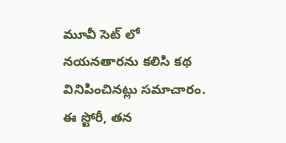మూవీ సెట్ లో నయనతారను కలిసి కథ వినిపించినట్లు సమాచారం. ఈ స్టోరీ, తన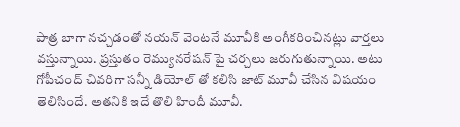పాత్ర బాగా నచ్చడంతో నయన్ వెంటనే మూవీకి అంగీకరించినట్లు వార్తలు వస్తున్నాయి. ప్రస్తుతం రెమ్యునరేషన్ పై చర్చలు జరుగుతున్నాయి. అటు గోపీచంద్ చివరిగా సన్నీ డియోల్ తో కలిసి జాట్ మూవీ చేసిన విషయం తెలిసిందే. అతనికి ఇదే తొలి హిందీ మూవీ.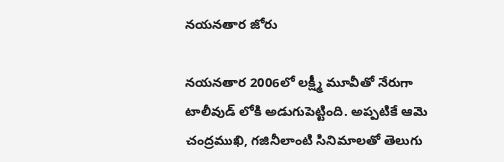నయనతార జోరు

నయనతార 2006లో లక్ష్మీ మూవీతో నేరుగా టాలీవుడ్ లోకి అడుగుపెట్టింది. అప్పటికే ఆమె చంద్రముఖి, గజినీలాంటి సినిమాలతో తెలుగు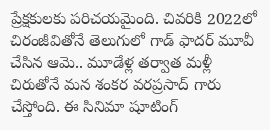ప్రేక్షకులకు పరిచయమైంది. చివరికి 2022లో చిరంజీవితోనే తెలుగులో గాడ్ ఫాదర్ మూవీ చేసిన ఆమె.. మూడేళ్ల తర్వాత మళ్లీ చిరుతోనే మన శంకర వరప్రసాద్ గారు చేస్తోంది. ఈ సినిమా షూటింగ్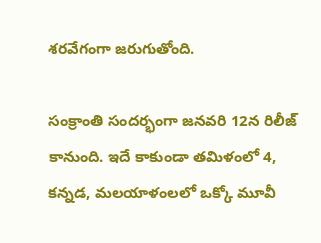శరవేగంగా జరుగుతోంది.

సంక్రాంతి సందర్భంగా జనవరి 12న రిలీజ్ కానుంది. ఇదే కాకుండా తమిళంలో 4, కన్నడ, మలయాళంలలో ఒక్కో మూవీ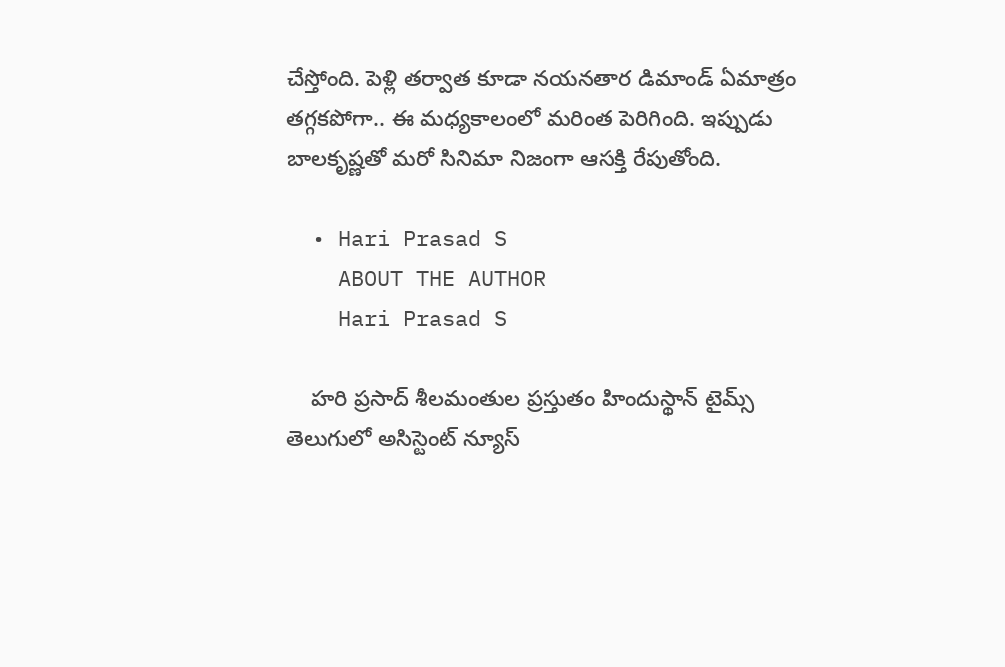చేస్తోంది. పెళ్లి తర్వాత కూడా నయనతార డిమాండ్ ఏమాత్రం తగ్గకపోగా.. ఈ మధ్యకాలంలో మరింత పెరిగింది. ఇప్పుడు బాలకృష్ణతో మరో సినిమా నిజంగా ఆసక్తి రేపుతోంది.

  • Hari Prasad S
    ABOUT THE AUTHOR
    Hari Prasad S

    హరి ప్రసాద్ శీలమంతుల ప్రస్తుతం హిందుస్థాన్ టైమ్స్ తెలుగులో అసిస్టెంట్ న్యూస్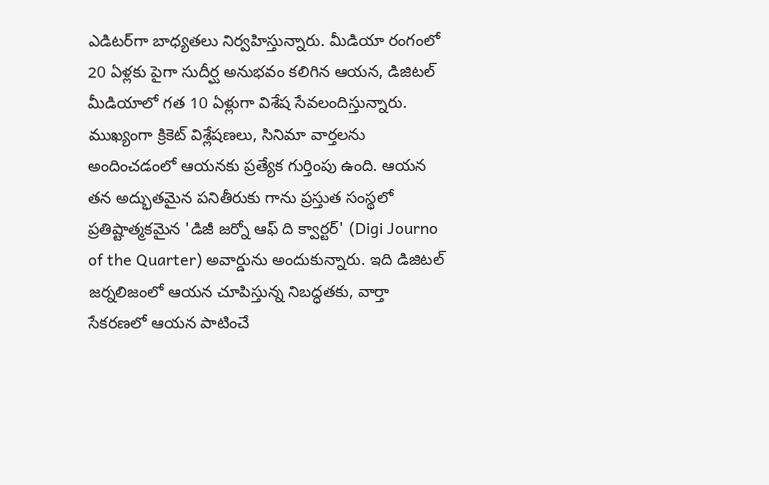ఎడిటర్‌గా బాధ్యతలు నిర్వహిస్తున్నారు. మీడియా రంగంలో 20 ఏళ్లకు పైగా సుదీర్ఘ అనుభవం కలిగిన ఆయన, డిజిటల్ మీడియాలో గత 10 ఏళ్లుగా విశేష సేవలందిస్తున్నారు. ముఖ్యంగా క్రికెట్ విశ్లేషణలు, సినిమా వార్తలను అందించడంలో ఆయనకు ప్రత్యేక గుర్తింపు ఉంది. ఆయన తన అద్భుతమైన పనితీరుకు గాను ప్రస్తుత సంస్థలో ప్రతిష్టాత్మకమైన 'డిజీ జర్నో ఆఫ్ ది క్వార్టర్' (Digi Journo of the Quarter) అవార్డును అందుకున్నారు. ఇది డిజిటల్ జర్నలిజంలో ఆయన చూపిస్తున్న నిబద్ధతకు, వార్తా సేకరణలో ఆయన పాటించే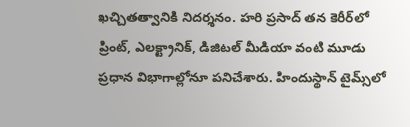ఖచ్చితత్వానికి నిదర్శనం. హరి ప్రసాద్ తన కెరీర్‌లో ప్రింట్, ఎలక్ట్రానిక్, డిజిటల్ మీడియా వంటి మూడు ప్రధాన విభాగాల్లోనూ పనిచేశారు. హిందుస్థాన్ టైమ్స్‌లో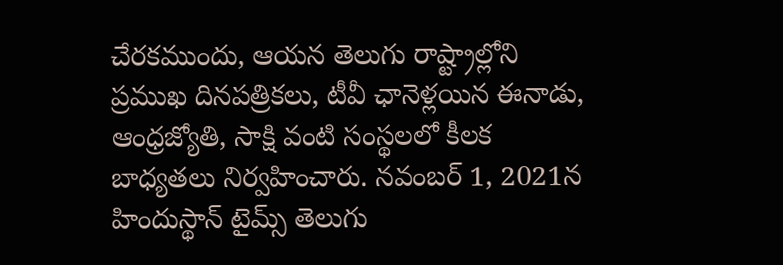చేరకముందు, ఆయన తెలుగు రాష్ట్రాల్లోని ప్రముఖ దినపత్రికలు, టీవీ ఛానెళ్లయిన ఈనాడు, ఆంధ్రజ్యోతి, సాక్షి వంటి సంస్థలలో కీలక బాధ్యతలు నిర్వహించారు. నవంబర్ 1, 2021న హిందుస్థాన్ టైమ్స్ తెలుగు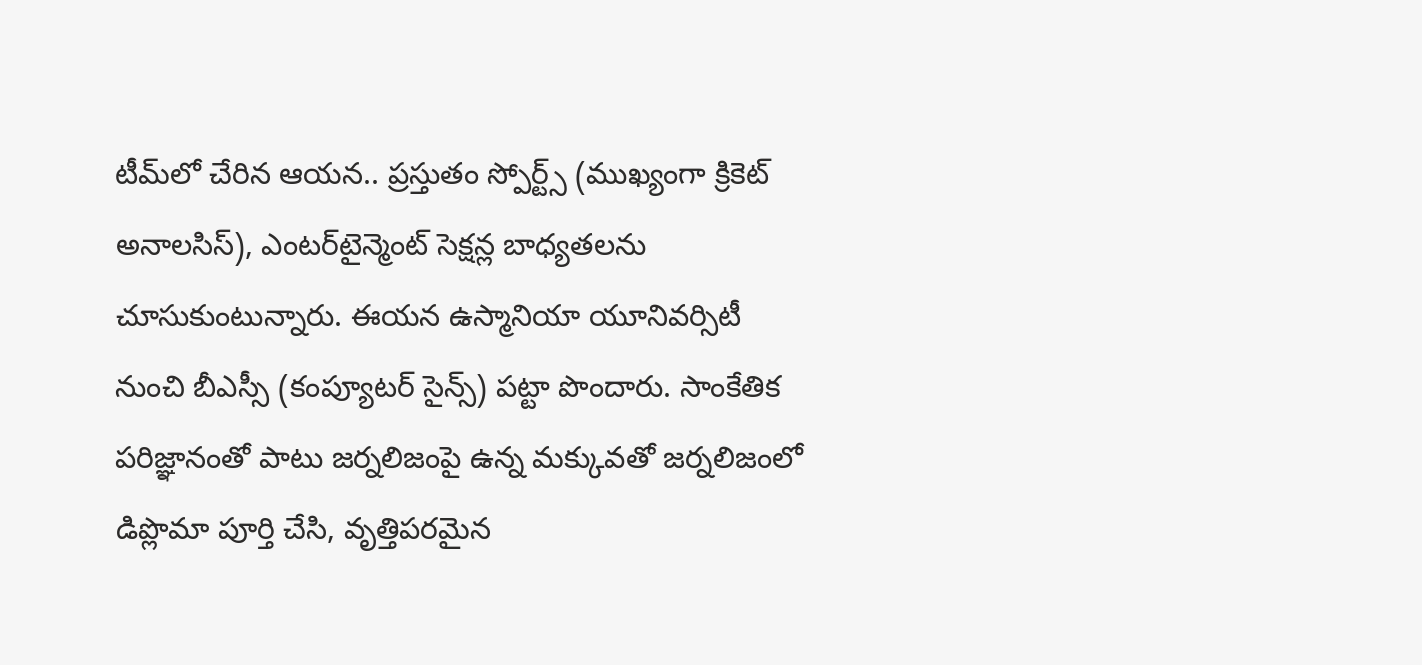టీమ్‌లో చేరిన ఆయన.. ప్రస్తుతం స్పోర్ట్స్ (ముఖ్యంగా క్రికెట్ అనాలసిస్), ఎంటర్‌టైన్మెంట్ సెక్షన్ల బాధ్యతలను చూసుకుంటున్నారు. ఈయన ఉస్మానియా యూనివర్సిటీ నుంచి బీఎస్సీ (కంప్యూటర్ సైన్స్) పట్టా పొందారు. సాంకేతిక పరిజ్ఞానంతో పాటు జర్నలిజంపై ఉన్న మక్కువతో జర్నలిజంలో డిప్లొమా పూర్తి చేసి, వృత్తిపరమైన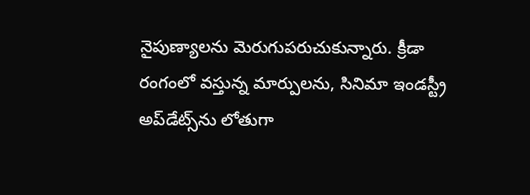నైపుణ్యాలను మెరుగుపరుచుకున్నారు. క్రీడా రంగంలో వస్తున్న మార్పులను, సినిమా ఇండస్ట్రీ అప్‌డేట్స్‌ను లోతుగా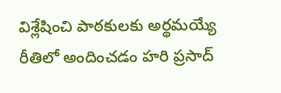విశ్లేషించి పాఠకులకు అర్థమయ్యే రీతిలో అందించడం హరి ప్రసాద్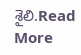శైలి.Read More